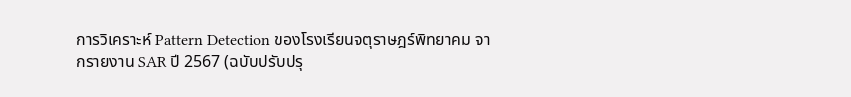การวิเคราะห์ Pattern Detection ของโรงเรียนจตุราษฎร์พิทยาคม จากรายงาน SAR ปี 2567 (ฉบับปรับปรุ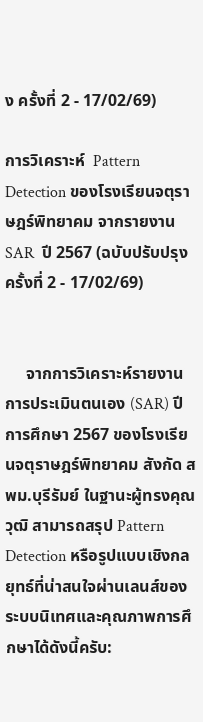ง ครั้งที่ 2 - 17/02/69)

การวิเคราะห์  Pattern Detection ของโรงเรียนจตุราษฎร์พิทยาคม จากรายงาน SAR  ปี 2567 (ฉบับปรับปรุง ครั้งที่ 2 - 17/02/69)


     จากการวิเคราะห์รายงานการประเมินตนเอง (SAR) ปีการศึกษา 2567 ของโรงเรียนจตุราษฎร์พิทยาคม สังกัด สพม.บุรีรัมย์ ในฐานะผู้ทรงคุณวุฒิ สามารถสรุป Pattern Detection หรือรูปแบบเชิงกลยุทธ์ที่น่าสนใจผ่านเลนส์ของระบบนิเทศและคุณภาพการศึกษาได้ดังนี้ครับ: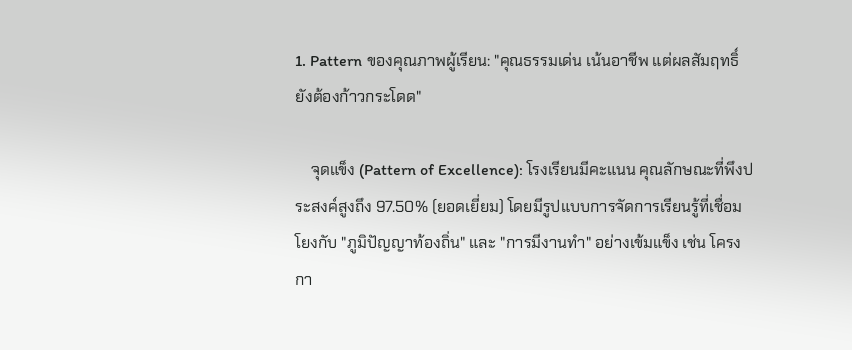1. Pattern ของคุณภาพผู้เรียน: "คุณธรรมเด่น เน้นอาชีพ แต่ผลสัมฤทธิ์ยังต้องก้าวกระโดด"

    จุดแข็ง (Pattern of Excellence): โรงเรียนมีคะแนน คุณลักษณะที่พึงประสงค์สูงถึง 97.50% (ยอดเยี่ยม) โดยมีรูปแบบการจัดการเรียนรู้ที่เชื่อมโยงกับ "ภูมิปัญญาท้องถิ่น" และ "การมีงานทำ" อย่างเข้มแข็ง เช่น โครงกา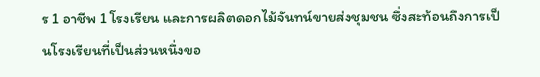ร 1 อาชีพ 1 โรงเรียน และการผลิตดอกไม้จันทน์ขายส่งชุมชน ซึ่งสะท้อนถึงการเป็นโรงเรียนที่เป็นส่วนหนึ่งขอ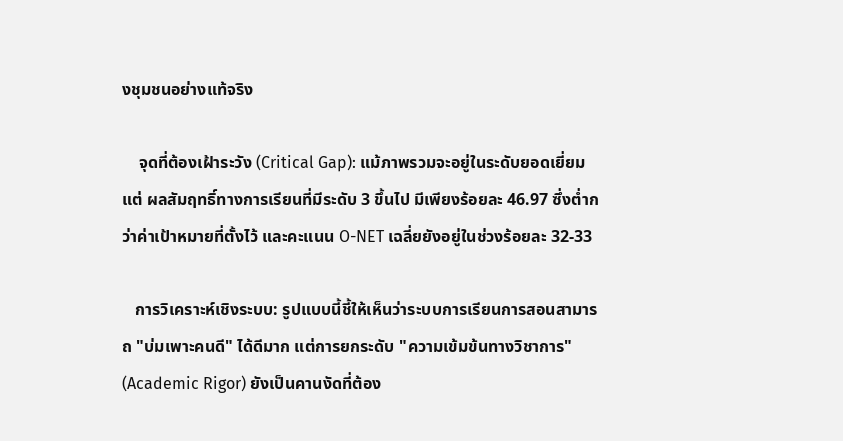งชุมชนอย่างแท้จริง

    จุดที่ต้องเฝ้าระวัง (Critical Gap): แม้ภาพรวมจะอยู่ในระดับยอดเยี่ยม แต่ ผลสัมฤทธิ์ทางการเรียนที่มีระดับ 3 ขึ้นไป มีเพียงร้อยละ 46.97 ซึ่งต่ำกว่าค่าเป้าหมายที่ตั้งไว้ และคะแนน O-NET เฉลี่ยยังอยู่ในช่วงร้อยละ 32-33

   การวิเคราะห์เชิงระบบ: รูปแบบนี้ชี้ให้เห็นว่าระบบการเรียนการสอนสามารถ "บ่มเพาะคนดี" ได้ดีมาก แต่การยกระดับ "ความเข้มข้นทางวิชาการ" (Academic Rigor) ยังเป็นคานงัดที่ต้อง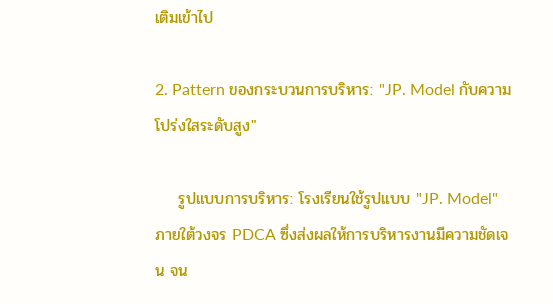เติมเข้าไป

2. Pattern ของกระบวนการบริหาร: "JP. Model กับความโปร่งใสระดับสูง"

    รูปแบบการบริหาร: โรงเรียนใช้รูปแบบ "JP. Model" ภายใต้วงจร PDCA ซึ่งส่งผลให้การบริหารงานมีความชัดเจน จน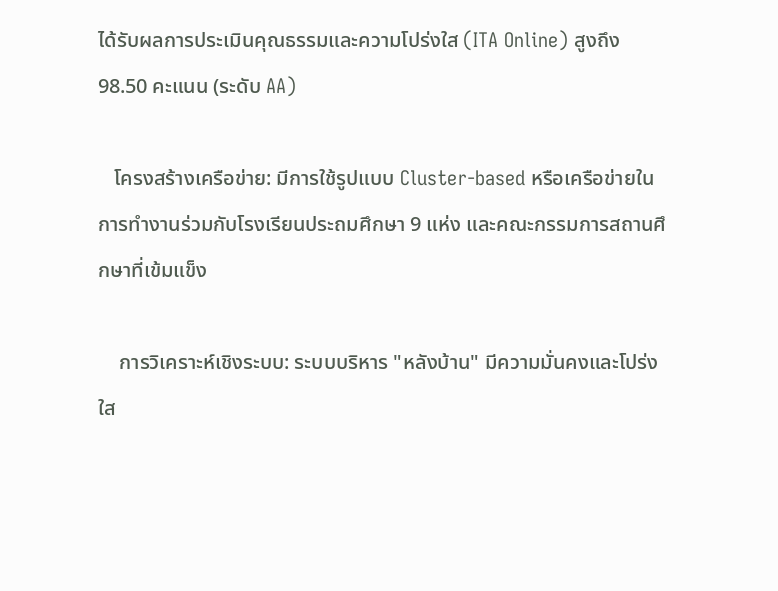ได้รับผลการประเมินคุณธรรมและความโปร่งใส (ITA Online) สูงถึง 98.50 คะแนน (ระดับ AA)

   โครงสร้างเครือข่าย: มีการใช้รูปแบบ Cluster-based หรือเครือข่ายในการทำงานร่วมกับโรงเรียนประถมศึกษา 9 แห่ง และคณะกรรมการสถานศึกษาที่เข้มแข็ง

    การวิเคราะห์เชิงระบบ: ระบบบริหาร "หลังบ้าน" มีความมั่นคงและโปร่งใส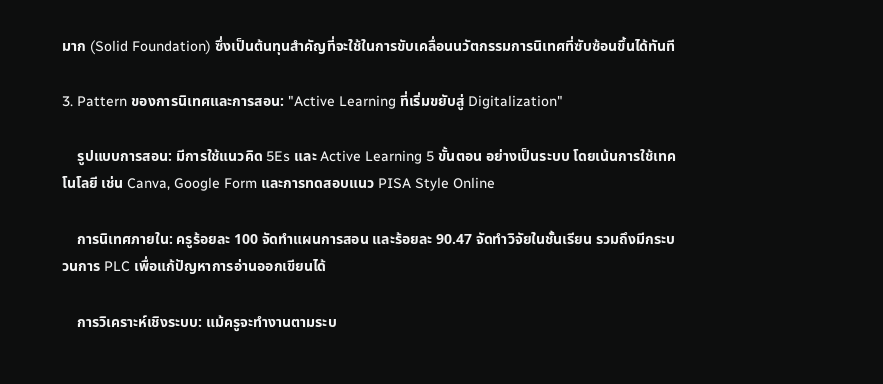มาก (Solid Foundation) ซึ่งเป็นต้นทุนสำคัญที่จะใช้ในการขับเคลื่อนนวัตกรรมการนิเทศที่ซับซ้อนขึ้นได้ทันที

3. Pattern ของการนิเทศและการสอน: "Active Learning ที่เริ่มขยับสู่ Digitalization"

    รูปแบบการสอน: มีการใช้แนวคิด 5Es และ Active Learning 5 ขั้นตอน อย่างเป็นระบบ โดยเน้นการใช้เทคโนโลยี เช่น Canva, Google Form และการทดสอบแนว PISA Style Online

    การนิเทศภายใน: ครูร้อยละ 100 จัดทำแผนการสอน และร้อยละ 90.47 จัดทำวิจัยในชั้นเรียน รวมถึงมีกระบวนการ PLC เพื่อแก้ปัญหาการอ่านออกเขียนได้

    การวิเคราะห์เชิงระบบ: แม้ครูจะทำงานตามระบ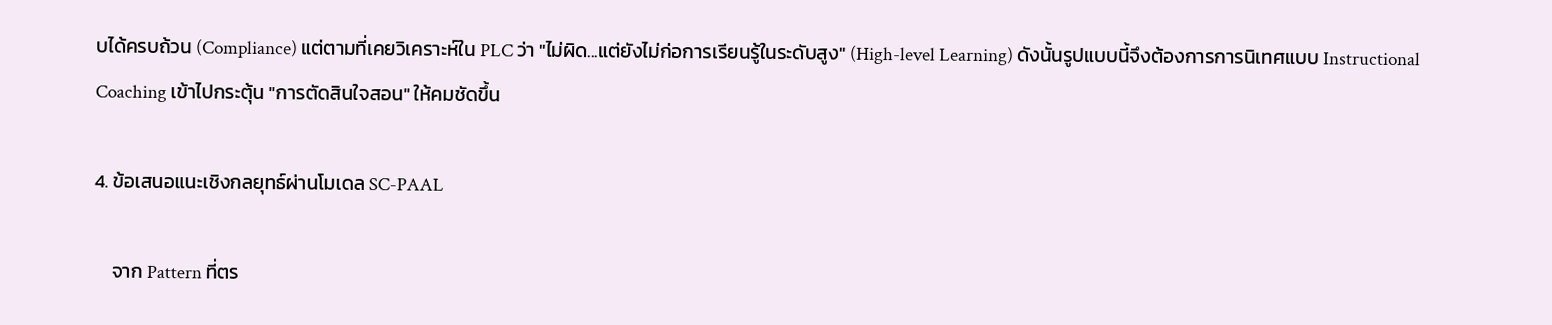บได้ครบถ้วน (Compliance) แต่ตามที่เคยวิเคราะห์ใน PLC ว่า "ไม่ผิด...แต่ยังไม่ก่อการเรียนรู้ในระดับสูง" (High-level Learning) ดังนั้นรูปแบบนี้จึงต้องการการนิเทศแบบ Instructional Coaching เข้าไปกระตุ้น "การตัดสินใจสอน" ให้คมชัดขึ้น

4. ข้อเสนอแนะเชิงกลยุทธ์ผ่านโมเดล SC-PAAL

    จาก Pattern ที่ตร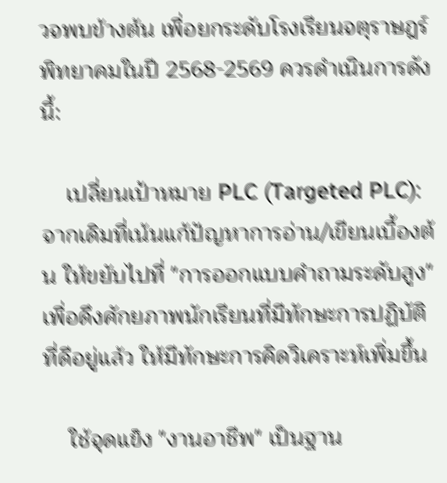วจพบข้างต้น เพื่อยกระดับโรงเรียนจตุราษฎร์พิทยาคมในปี 2568-2569 ควรดำเนินการดังนี้:

    เปลี่ยนเป้าหมาย PLC (Targeted PLC): จากเดิมที่เน้นแก้ปัญหาการอ่าน/เขียนเบื้องต้น ให้ขยับไปที่ "การออกแบบคำถามระดับสูง" เพื่อดึงศักยภาพนักเรียนที่มีทักษะการปฏิบัติที่ดีอยู่แล้ว ให้มีทักษะการคิดวิเคราะห์เพิ่มขึ้น

    ใช้จุดแข็ง "งานอาชีพ" เป็นฐาน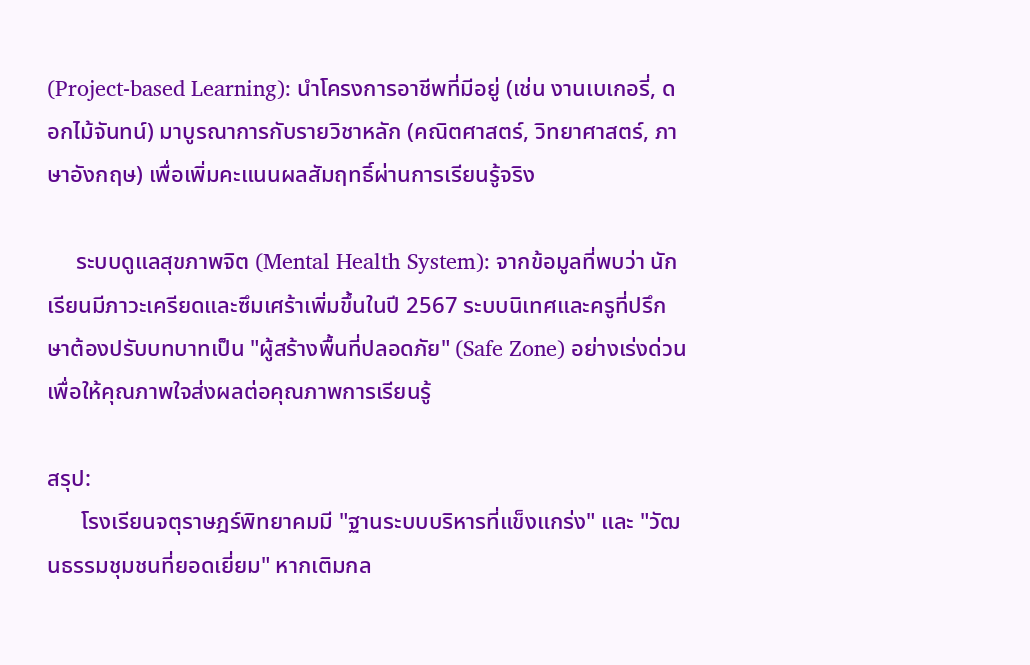(Project-based Learning): นำโครงการอาชีพที่มีอยู่ (เช่น งานเบเกอรี่, ดอกไม้จันทน์) มาบูรณาการกับรายวิชาหลัก (คณิตศาสตร์, วิทยาศาสตร์, ภาษาอังกฤษ) เพื่อเพิ่มคะแนนผลสัมฤทธิ์ผ่านการเรียนรู้จริง

     ระบบดูแลสุขภาพจิต (Mental Health System): จากข้อมูลที่พบว่า นักเรียนมีภาวะเครียดและซึมเศร้าเพิ่มขึ้นในปี 2567 ระบบนิเทศและครูที่ปรึกษาต้องปรับบทบาทเป็น "ผู้สร้างพื้นที่ปลอดภัย" (Safe Zone) อย่างเร่งด่วน เพื่อให้คุณภาพใจส่งผลต่อคุณภาพการเรียนรู้

สรุป:
      โรงเรียนจตุราษฎร์พิทยาคมมี "ฐานระบบบริหารที่แข็งแกร่ง" และ "วัฒนธรรมชุมชนที่ยอดเยี่ยม" หากเติมกล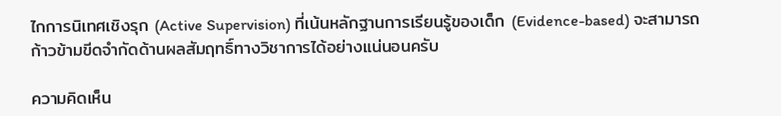ไกการนิเทศเชิงรุก (Active Supervision) ที่เน้นหลักฐานการเรียนรู้ของเด็ก (Evidence-based) จะสามารถก้าวข้ามขีดจำกัดด้านผลสัมฤทธิ์ทางวิชาการได้อย่างแน่นอนครับ

ความคิดเห็น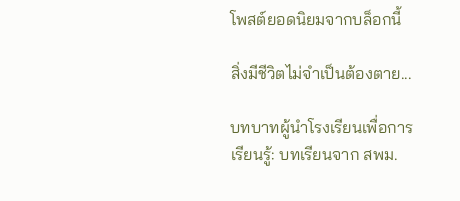โพสต์ยอดนิยมจากบล็อกนี้

สิ่งมีชีวิตไม่จำเป็นต้องตาย...

บทบาทผู้นำโรงเรียนเพื่อการเรียนรู้: บทเรียนจาก สพม.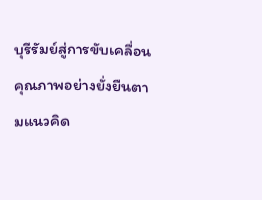บุรีรัมย์สู่การขับเคลื่อนคุณภาพอย่างยั่งยืนตามแนวคิด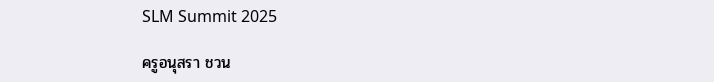SLM Summit 2025

ครูอนุสรา ชวน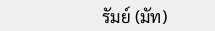รัมย์ (มัท)